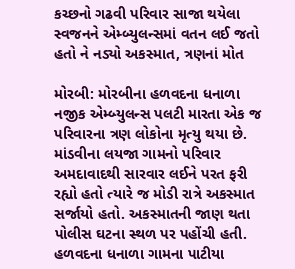કચ્છનો ગઢવી પરિવાર સાજા થયેલા સ્વજનને એમ્બ્યુલન્સમાં વતન લઈ જતો હતો ને નડ્યો અકસ્માત, ત્રણનાં મોત

મોરબી: મોરબીના હળવદના ધનાળા નજીક એમ્બ્યુલન્સ પલટી મારતા એક જ પરિવારના ત્રણ લોકોના મૃત્યુ થયા છે. માંડવીના લયજા ગામનો પરિવાર અમદાવાદથી સારવાર લઈને પરત ફરી રહ્યો હતો ત્યારે જ મોડી રાત્રે અકસ્માત સર્જાયો હતો. અકસ્માતની જાણ થતા પોલીસ ઘટના સ્થળ પર પહોંચી હતી. હળવદના ધનાળા ગામના પાટીયા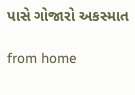પાસે ગોજારો અકસ્માત

from home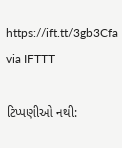https://ift.tt/3gb3Cfa
via IFTTT

ટિપ્પણીઓ નથી: